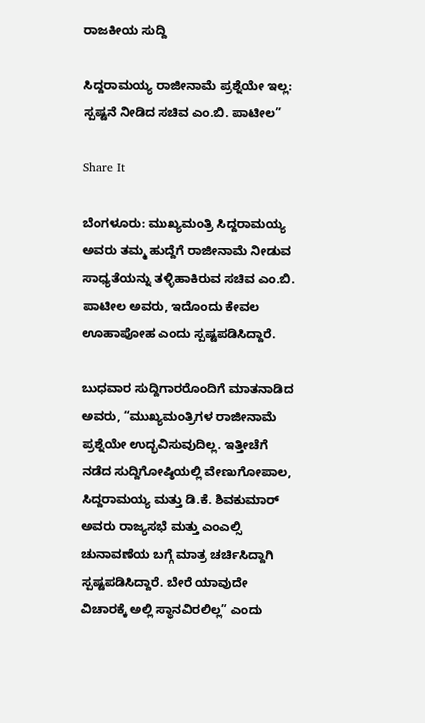ರಾಜಕೀಯ ಸುದ್ದಿ

ಸಿದ್ದರಾಮಯ್ಯ ರಾಜೀನಾಮೆ ಪ್ರಶ್ನೆಯೇ ಇಲ್ಲ: ಸ್ಪಷ್ಟನೆ ನೀಡಿದ ಸಚಿವ ಎಂ.ಬಿ. ಪಾಟೀಲ”

Share It

ಬೆಂಗಳೂರು: ಮುಖ್ಯಮಂತ್ರಿ ಸಿದ್ದರಾಮಯ್ಯ ಅವರು ತಮ್ಮ ಹುದ್ದೆಗೆ ರಾಜೀನಾಮೆ ನೀಡುವ ಸಾಧ್ಯತೆಯನ್ನು ತಳ್ಳಿಹಾಕಿರುವ ಸಚಿವ ಎಂ.ಬಿ. ಪಾಟೀಲ ಅವರು, ಇದೊಂದು ಕೇವಲ ಊಹಾಪೋಹ ಎಂದು ಸ್ಪಷ್ಟಪಡಿಸಿದ್ದಾರೆ.

ಬುಧವಾರ ಸುದ್ದಿಗಾರರೊಂದಿಗೆ ಮಾತನಾಡಿದ ಅವರು, “ಮುಖ್ಯಮಂತ್ರಿಗಳ ರಾಜೀನಾಮೆ ಪ್ರಶ್ನೆಯೇ ಉದ್ಭವಿಸುವುದಿಲ್ಲ. ಇತ್ತೀಚೆಗೆ ನಡೆದ ಸುದ್ದಿಗೋಷ್ಠಿಯಲ್ಲಿ ವೇಣುಗೋಪಾಲ, ಸಿದ್ದರಾಮಯ್ಯ ಮತ್ತು ಡಿ.ಕೆ. ಶಿವಕುಮಾರ್ ಅವರು ರಾಜ್ಯಸಭೆ ಮತ್ತು ಎಂಎಲ್ಸಿ ಚುನಾವಣೆಯ ಬಗ್ಗೆ ಮಾತ್ರ ಚರ್ಚಿಸಿದ್ದಾಗಿ ಸ್ಪಷ್ಟಪಡಿಸಿದ್ದಾರೆ. ಬೇರೆ ಯಾವುದೇ ವಿಚಾರಕ್ಕೆ ಅಲ್ಲಿ ಸ್ಥಾನವಿರಲಿಲ್ಲ” ಎಂದು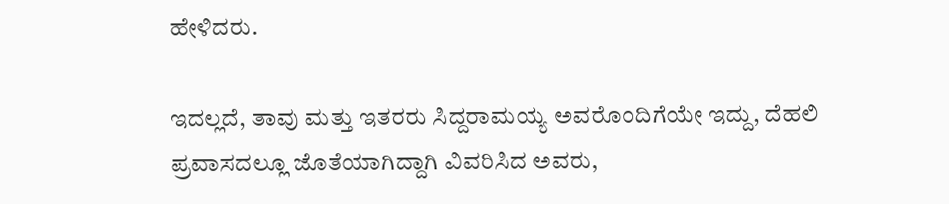ಹೇಳಿದರು.

ಇದಲ್ಲದೆ, ತಾವು ಮತ್ತು ಇತರರು ಸಿದ್ದರಾಮಯ್ಯ ಅವರೊಂದಿಗೆಯೇ ಇದ್ದು, ದೆಹಲಿ ಪ್ರವಾಸದಲ್ಲೂ ಜೊತೆಯಾಗಿದ್ದಾಗಿ ವಿವರಿಸಿದ ಅವರು,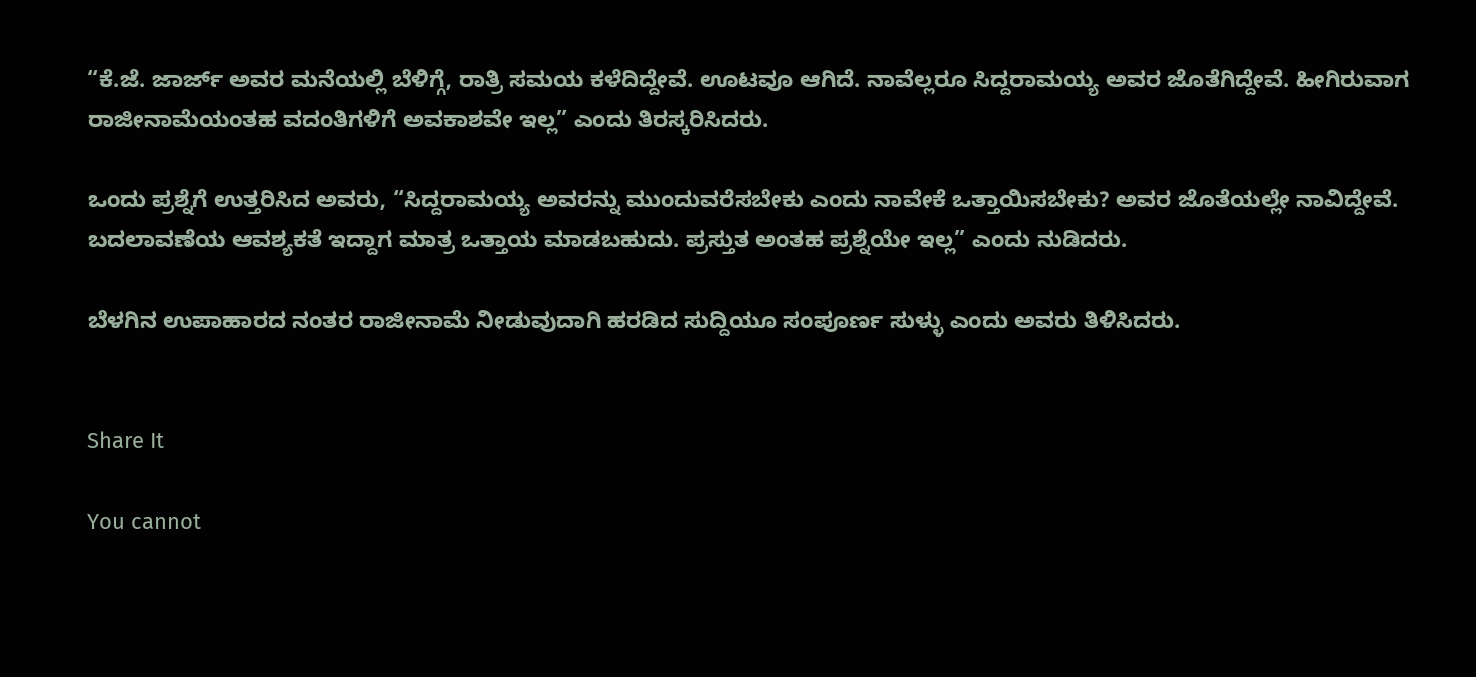“ಕೆ.ಜೆ. ಜಾರ್ಜ್ ಅವರ ಮನೆಯಲ್ಲಿ ಬೆಳಿಗ್ಗೆ, ರಾತ್ರಿ ಸಮಯ ಕಳೆದಿದ್ದೇವೆ. ಊಟವೂ ಆಗಿದೆ. ನಾವೆಲ್ಲರೂ ಸಿದ್ದರಾಮಯ್ಯ ಅವರ ಜೊತೆಗಿದ್ದೇವೆ. ಹೀಗಿರುವಾಗ ರಾಜೀನಾಮೆಯಂತಹ ವದಂತಿಗಳಿಗೆ ಅವಕಾಶವೇ ಇಲ್ಲ” ಎಂದು ತಿರಸ್ಕರಿಸಿದರು.

ಒಂದು ಪ್ರಶ್ನೆಗೆ ಉತ್ತರಿಸಿದ ಅವರು, “ಸಿದ್ದರಾಮಯ್ಯ ಅವರನ್ನು ಮುಂದುವರೆಸಬೇಕು ಎಂದು ನಾವೇಕೆ ಒತ್ತಾಯಿಸಬೇಕು? ಅವರ ಜೊತೆಯಲ್ಲೇ ನಾವಿದ್ದೇವೆ. ಬದಲಾವಣೆಯ ಆವಶ್ಯಕತೆ ಇದ್ದಾಗ ಮಾತ್ರ ಒತ್ತಾಯ ಮಾಡಬಹುದು. ಪ್ರಸ್ತುತ ಅಂತಹ ಪ್ರಶ್ನೆಯೇ ಇಲ್ಲ” ಎಂದು ನುಡಿದರು.

ಬೆಳಗಿನ ಉಪಾಹಾರದ ನಂತರ ರಾಜೀನಾಮೆ ನೀಡುವುದಾಗಿ ಹರಡಿದ ಸುದ್ದಿಯೂ ಸಂಪೂರ್ಣ ಸುಳ್ಳು ಎಂದು ಅವರು ತಿಳಿಸಿದರು.


Share It

You cannot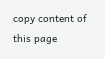copy content of this page